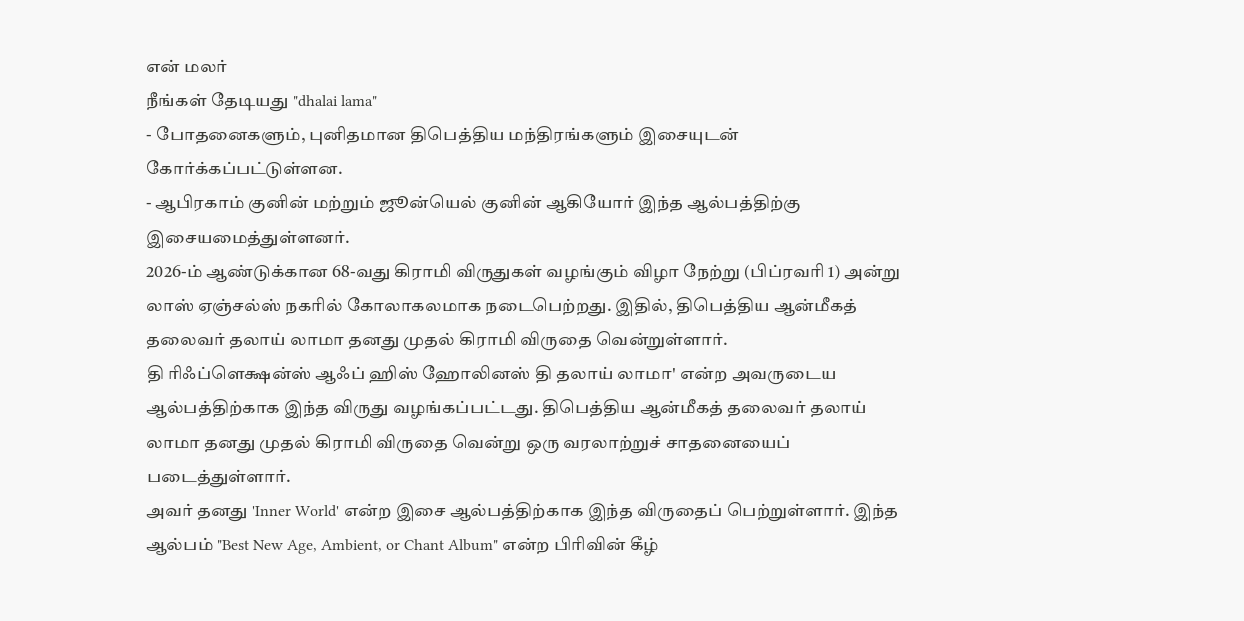என் மலர்
நீங்கள் தேடியது "dhalai lama"
- போதனைகளும், புனிதமான திபெத்திய மந்திரங்களும் இசையுடன் கோர்க்கப்பட்டுள்ளன.
- ஆபிரகாம் குனின் மற்றும் ஜூன்யெல் குனின் ஆகியோர் இந்த ஆல்பத்திற்கு இசையமைத்துள்ளனர்.
2026-ம் ஆண்டுக்கான 68-வது கிராமி விருதுகள் வழங்கும் விழா நேற்று (பிப்ரவரி 1) அன்று லாஸ் ஏஞ்சல்ஸ் நகரில் கோலாகலமாக நடைபெற்றது. இதில், திபெத்திய ஆன்மீகத் தலைவர் தலாய் லாமா தனது முதல் கிராமி விருதை வென்றுள்ளார்.
தி ரிஃப்ளெக்ஷன்ஸ் ஆஃப் ஹிஸ் ஹோலினஸ் தி தலாய் லாமா' என்ற அவருடைய ஆல்பத்திற்காக இந்த விருது வழங்கப்பட்டது. திபெத்திய ஆன்மீகத் தலைவர் தலாய் லாமா தனது முதல் கிராமி விருதை வென்று ஒரு வரலாற்றுச் சாதனையைப் படைத்துள்ளார்.
அவர் தனது 'Inner World' என்ற இசை ஆல்பத்திற்காக இந்த விருதைப் பெற்றுள்ளார். இந்த ஆல்பம் "Best New Age, Ambient, or Chant Album" என்ற பிரிவின் கீழ்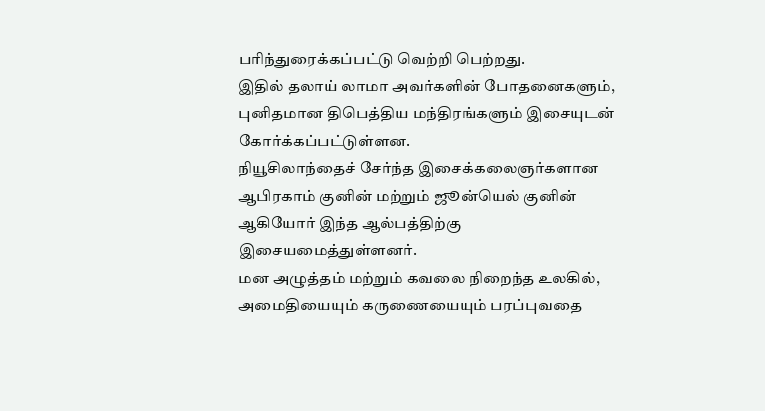பரிந்துரைக்கப்பட்டு வெற்றி பெற்றது.
இதில் தலாய் லாமா அவர்களின் போதனைகளும், புனிதமான திபெத்திய மந்திரங்களும் இசையுடன் கோர்க்கப்பட்டுள்ளன.
நியூசிலாந்தைச் சேர்ந்த இசைக்கலைஞர்களான ஆபிரகாம் குனின் மற்றும் ஜூன்யெல் குனின் ஆகியோர் இந்த ஆல்பத்திற்கு இசையமைத்துள்ளனர்.
மன அழுத்தம் மற்றும் கவலை நிறைந்த உலகில், அமைதியையும் கருணையையும் பரப்புவதை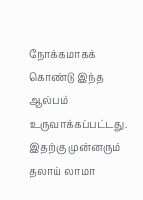நோக்கமாகக் கொண்டு இந்த ஆல்பம் உருவாக்கப்பட்டது.
இதற்கு முன்னரும் தலாய் லாமா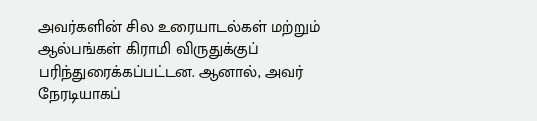அவர்களின் சில உரையாடல்கள் மற்றும் ஆல்பங்கள் கிராமி விருதுக்குப் பரிந்துரைக்கப்பட்டன. ஆனால், அவர் நேரடியாகப்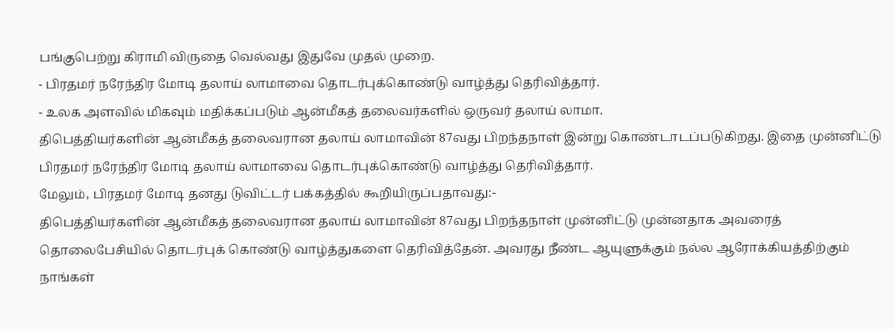பங்குபெற்று கிராமி விருதை வெல்வது இதுவே முதல் முறை.
- பிரதமர் நரேந்திர மோடி தலாய் லாமாவை தொடர்புக்கொண்டு வாழ்த்து தெரிவித்தார்.
- உலக அளவில் மிகவும் மதிக்கப்படும் ஆன்மீகத் தலைவர்களில் ஒருவர் தலாய் லாமா.
திபெத்தியர்களின் ஆன்மீகத் தலைவரான தலாய் லாமாவின் 87வது பிறந்தநாள் இன்று கொண்டாடப்படுகிறது. இதை முன்னிட்டு பிரதமர் நரேந்திர மோடி தலாய் லாமாவை தொடர்புக்கொண்டு வாழ்த்து தெரிவித்தார்.
மேலும், பிரதமர் மோடி தனது டுவிட்டர் பக்கத்தில் கூறியிருப்பதாவது:-
திபெத்தியர்களின் ஆன்மீகத் தலைவரான தலாய் லாமாவின் 87வது பிறந்தநாள் முன்னிட்டு முன்னதாக அவரைத் தொலைபேசியில் தொடர்புக் கொண்டு வாழ்த்துகளை தெரிவித்தேன். அவரது நீண்ட ஆயுளுக்கும் நல்ல ஆரோக்கியத்திற்கும் நாங்கள்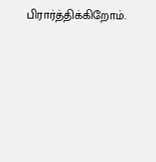பிரார்த்திக்கிறோம்.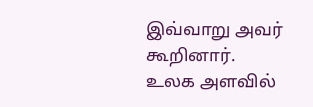இவ்வாறு அவர் கூறினார்.
உலக அளவில்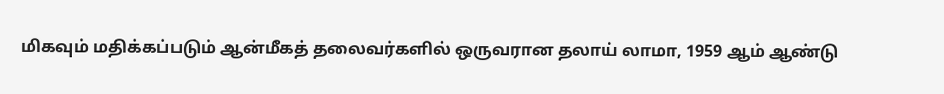மிகவும் மதிக்கப்படும் ஆன்மீகத் தலைவர்களில் ஒருவரான தலாய் லாமா, 1959 ஆம் ஆண்டு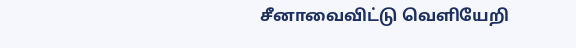சீனாவைவிட்டு வெளியேறி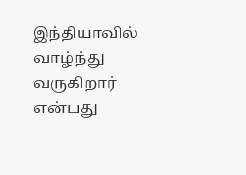இந்தியாவில் வாழ்ந்து வருகிறார் என்பது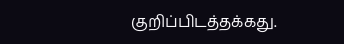குறிப்பிடத்தக்கது.